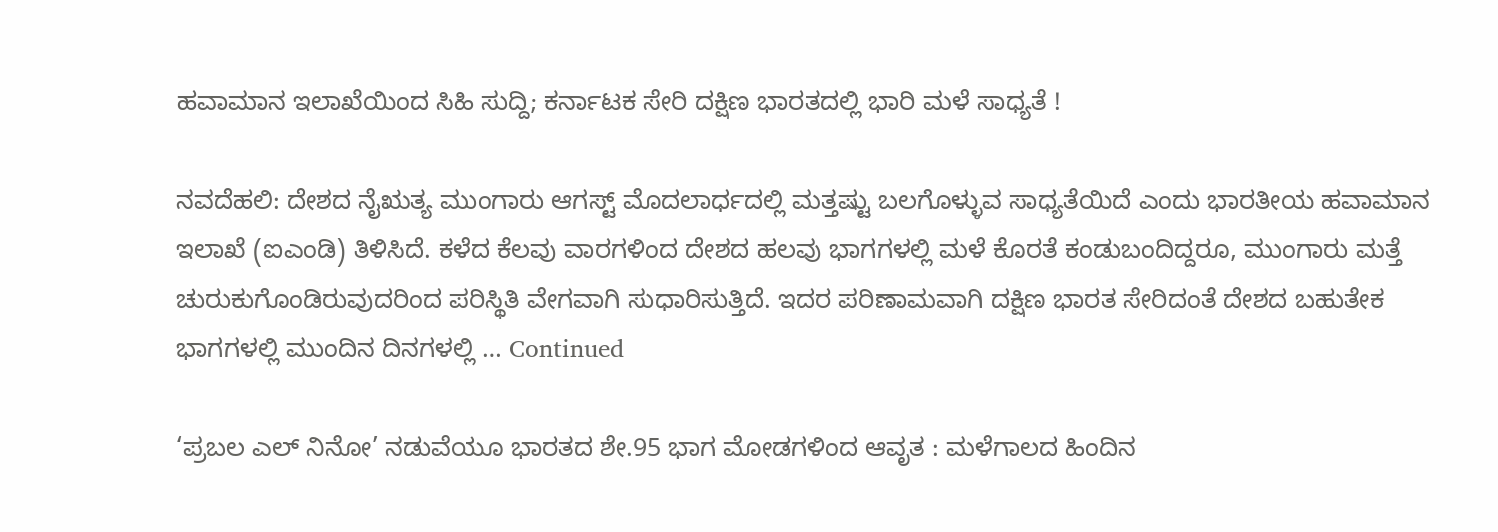ಹವಾಮಾನ ಇಲಾಖೆಯಿಂದ ಸಿಹಿ ಸುದ್ದಿ; ಕರ್ನಾಟಕ ಸೇರಿ ದಕ್ಷಿಣ ಭಾರತದಲ್ಲಿ ಭಾರಿ ಮಳೆ ಸಾಧ್ಯತೆ !

ನವದೆಹಲಿ: ದೇಶದ ನೈಋತ್ಯ ಮುಂಗಾರು ಆಗಸ್ಟ್ ಮೊದಲಾರ್ಧದಲ್ಲಿ ಮತ್ತಷ್ಟು ಬಲಗೊಳ್ಳುವ ಸಾಧ್ಯತೆಯಿದೆ ಎಂದು ಭಾರತೀಯ ಹವಾಮಾನ ಇಲಾಖೆ (ಐಎಂಡಿ) ತಿಳಿಸಿದೆ. ಕಳೆದ ಕೆಲವು ವಾರಗಳಿಂದ ದೇಶದ ಹಲವು ಭಾಗಗಳಲ್ಲಿ ಮಳೆ ಕೊರತೆ ಕಂಡುಬಂದಿದ್ದರೂ, ಮುಂಗಾರು ಮತ್ತೆ ಚುರುಕುಗೊಂಡಿರುವುದರಿಂದ ಪರಿಸ್ಥಿತಿ ವೇಗವಾಗಿ ಸುಧಾರಿಸುತ್ತಿದೆ. ಇದರ ಪರಿಣಾಮವಾಗಿ ದಕ್ಷಿಣ ಭಾರತ ಸೇರಿದಂತೆ ದೇಶದ ಬಹುತೇಕ ಭಾಗಗಳಲ್ಲಿ ಮುಂದಿನ ದಿನಗಳಲ್ಲಿ … Continued

‘ಪ್ರಬಲ ಎಲ್ ನಿನೋ’ ನಡುವೆಯೂ ಭಾರತದ ಶೇ.95 ಭಾಗ ಮೋಡಗಳಿಂದ ಆವೃತ : ಮಳೆಗಾಲದ ಹಿಂದಿನ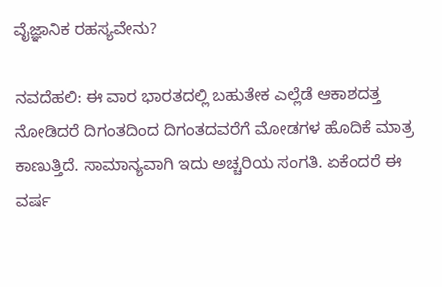ವೈಜ್ಞಾನಿಕ ರಹಸ್ಯವೇನು?

ನವದೆಹಲಿ: ಈ ವಾರ ಭಾರತದಲ್ಲಿ ಬಹುತೇಕ ಎಲ್ಲೆಡೆ ಆಕಾಶದತ್ತ ನೋಡಿದರೆ ದಿಗಂತದಿಂದ ದಿಗಂತದವರೆಗೆ ಮೋಡಗಳ ಹೊದಿಕೆ ಮಾತ್ರ ಕಾಣುತ್ತಿದೆ. ಸಾಮಾನ್ಯವಾಗಿ ಇದು ಅಚ್ಚರಿಯ ಸಂಗತಿ. ಏಕೆಂದರೆ ಈ ವರ್ಷ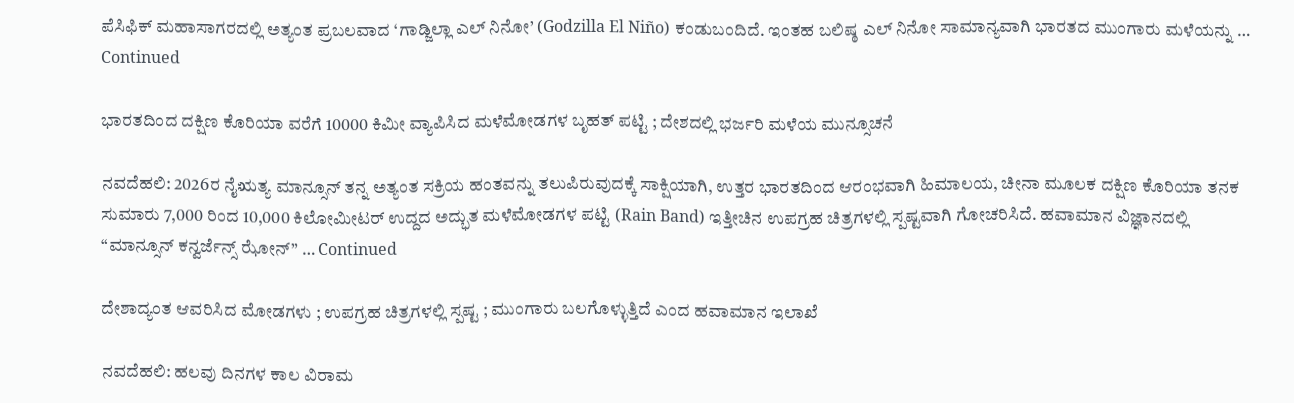ಪೆಸಿಫಿಕ್ ಮಹಾಸಾಗರದಲ್ಲಿ ಅತ್ಯಂತ ಪ್ರಬಲವಾದ ‘ಗಾಡ್ಜಿಲ್ಲಾ ಎಲ್ ನಿನೋ’ (Godzilla El Niño) ಕಂಡುಬಂದಿದೆ. ಇಂತಹ ಬಲಿಷ್ಠ ಎಲ್ ನಿನೋ ಸಾಮಾನ್ಯವಾಗಿ ಭಾರತದ ಮುಂಗಾರು ಮಳೆಯನ್ನು … Continued

ಭಾರತದಿಂದ ದಕ್ಷಿಣ ಕೊರಿಯಾ ವರೆಗೆ 10000 ಕಿಮೀ ವ್ಯಾಪಿಸಿದ ಮಳೆಮೋಡಗಳ ಬೃಹತ್‌ ಪಟ್ಟಿ ; ದೇಶದಲ್ಲಿ ಭರ್ಜರಿ ಮಳೆಯ ಮುನ್ಸೂಚನೆ

ನವದೆಹಲಿ: 2026ರ ನೈಋತ್ಯ ಮಾನ್ಸೂನ್ ತನ್ನ ಅತ್ಯಂತ ಸಕ್ರಿಯ ಹಂತವನ್ನು ತಲುಪಿರುವುದಕ್ಕೆ ಸಾಕ್ಷಿಯಾಗಿ, ಉತ್ತರ ಭಾರತದಿಂದ ಆರಂಭವಾಗಿ ಹಿಮಾಲಯ, ಚೀನಾ ಮೂಲಕ ದಕ್ಷಿಣ ಕೊರಿಯಾ ತನಕ ಸುಮಾರು 7,000 ರಿಂದ 10,000 ಕಿಲೋಮೀಟರ್ ಉದ್ದದ ಅದ್ಭುತ ಮಳೆಮೋಡಗಳ ಪಟ್ಟಿ (Rain Band) ಇತ್ತೀಚಿನ ಉಪಗ್ರಹ ಚಿತ್ರಗಳಲ್ಲಿ ಸ್ಪಷ್ಟವಾಗಿ ಗೋಚರಿಸಿದೆ. ಹವಾಮಾನ ವಿಜ್ಞಾನದಲ್ಲಿ “ಮಾನ್ಸೂನ್ ಕನ್ವರ್ಜೆನ್ಸ್ ಝೋನ್” … Continued

ದೇಶಾದ್ಯಂತ ಆವರಿಸಿದ ಮೋಡಗಳು ; ಉಪಗ್ರಹ ಚಿತ್ರಗಳಲ್ಲಿ ಸ್ಪಷ್ಟ ; ಮುಂಗಾರು ಬಲಗೊಳ್ಳುತ್ತಿದೆ ಎಂದ ಹವಾಮಾನ ಇಲಾಖೆ

ನವದೆಹಲಿ: ಹಲವು ದಿನಗಳ ಕಾಲ ವಿರಾಮ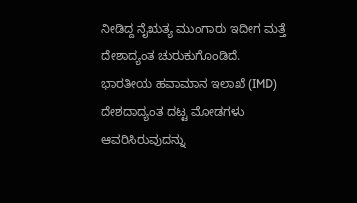ನೀಡಿದ್ದ ನೈಋತ್ಯ ಮುಂಗಾರು ಇದೀಗ ಮತ್ತೆ ದೇಶಾದ್ಯಂತ ಚುರುಕುಗೊಂಡಿದೆ. ಭಾರತೀಯ ಹವಾಮಾನ ಇಲಾಖೆ (IMD) ದೇಶದಾದ್ಯಂತ ದಟ್ಟ ಮೋಡಗಳು ಆವರಿಸಿರುವುದನ್ನು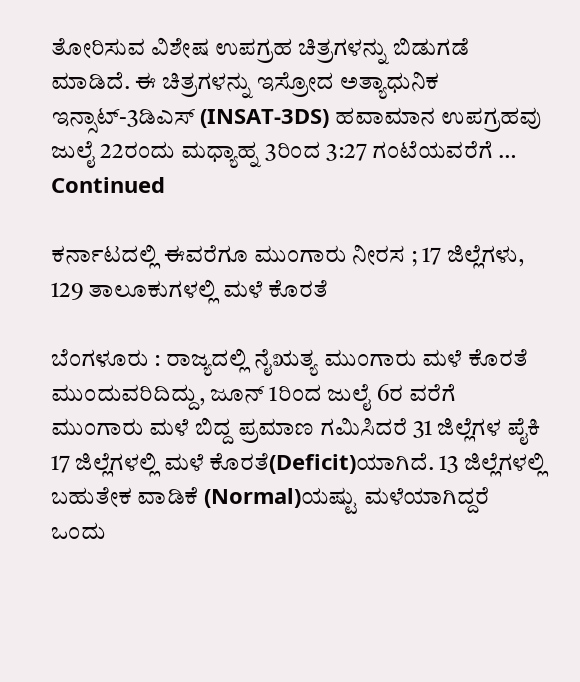ತೋರಿಸುವ ವಿಶೇಷ ಉಪಗ್ರಹ ಚಿತ್ರಗಳನ್ನು ಬಿಡುಗಡೆ ಮಾಡಿದೆ. ಈ ಚಿತ್ರಗಳನ್ನು ಇಸ್ರೋದ ಅತ್ಯಾಧುನಿಕ ಇನ್ಸಾಟ್‌-3ಡಿಎಸ್‌ (INSAT-3DS) ಹವಾಮಾನ ಉಪಗ್ರಹವು ಜುಲೈ 22ರಂದು ಮಧ್ಯಾಹ್ನ 3ರಿಂದ 3:27 ಗಂಟೆಯವರೆಗೆ … Continued

ಕರ್ನಾಟದಲ್ಲಿ ಈವರೆಗೂ ಮುಂಗಾರು ನೀರಸ ; 17 ಜಿಲ್ಲೆಗಳು, 129 ತಾಲೂಕುಗಳಲ್ಲಿ ಮಳೆ ಕೊರತೆ

ಬೆಂಗಳೂರು : ರಾಜ್ಯದಲ್ಲಿ ನೈಋತ್ಯ ಮುಂಗಾರು ಮಳೆ ಕೊರತೆ ಮುಂದುವರಿದಿದ್ದು, ಜೂನ್ 1ರಿಂದ ಜುಲೈ 6ರ ವರೆಗೆ ಮುಂಗಾರು ಮಳೆ ಬಿದ್ದ ಪ್ರಮಾಣ ಗಮಿಸಿದರೆ 31 ಜಿಲ್ಲೆಗಳ ಪೈಕಿ 17 ಜಿಲ್ಲೆಗಳಲ್ಲಿ ಮಳೆ ಕೊರತೆ(Deficit)ಯಾಗಿದೆ. 13 ಜಿಲ್ಲೆಗಳಲ್ಲಿ ಬಹುತೇಕ ವಾಡಿಕೆ (Normal)ಯಷ್ಟು ಮಳೆಯಾಗಿದ್ದರೆ ಒಂದು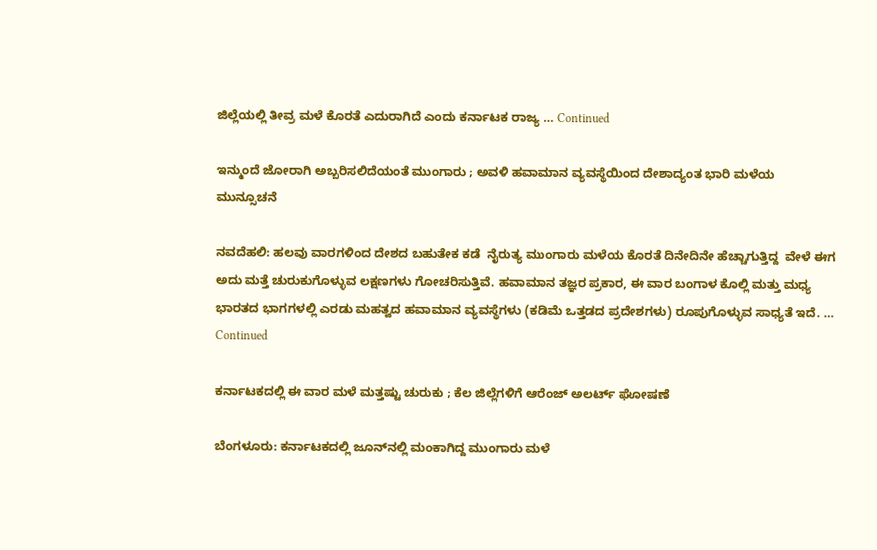ಜಿಲ್ಲೆಯಲ್ಲಿ ತೀವ್ರ ಮಳೆ ಕೊರತೆ ಎದುರಾಗಿದೆ ಎಂದು ಕರ್ನಾಟಕ ರಾಜ್ಯ … Continued

ಇನ್ಮುಂದೆ ಜೋರಾಗಿ ಅಬ್ಬರಿಸಲಿದೆಯಂತೆ ಮುಂಗಾರು ; ಅವಳಿ ಹವಾಮಾನ ವ್ಯವಸ್ಥೆಯಿಂದ ದೇಶಾದ್ಯಂತ ಭಾರಿ ಮಳೆಯ ಮುನ್ಸೂಚನೆ

ನವದೆಹಲಿ: ಹಲವು ವಾರಗಳಿಂದ ದೇಶದ ಬಹುತೇಕ ಕಡೆ  ನೈರುತ್ಯ ಮುಂಗಾರು ಮಳೆಯ ಕೊರತೆ ದಿನೇದಿನೇ ಹೆಚ್ಚಾಗುತ್ತಿದ್ದ  ವೇಳೆ ಈಗ ಅದು ಮತ್ತೆ ಚುರುಕುಗೊಳ್ಳುವ ಲಕ್ಷಣಗಳು ಗೋಚರಿಸುತ್ತಿವೆ. ಹವಾಮಾನ ತಜ್ಞರ ಪ್ರಕಾರ, ಈ ವಾರ ಬಂಗಾಳ ಕೊಲ್ಲಿ ಮತ್ತು ಮಧ್ಯ ಭಾರತದ ಭಾಗಗಳಲ್ಲಿ ಎರಡು ಮಹತ್ವದ ಹವಾಮಾನ ವ್ಯವಸ್ಥೆಗಳು (ಕಡಿಮೆ ಒತ್ತಡದ ಪ್ರದೇಶಗಳು) ರೂಪುಗೊಳ್ಳುವ ಸಾಧ್ಯತೆ ಇದೆ. … Continued

ಕರ್ನಾಟಕದಲ್ಲಿ ಈ ವಾರ ಮಳೆ ಮತ್ತಷ್ಟು ಚುರುಕು ; ಕೆಲ ಜಿಲ್ಲೆಗಳಿಗೆ ಆರೆಂಜ್ ಅಲರ್ಟ್ ಘೋಷಣೆ

ಬೆಂಗಳೂರು: ಕರ್ನಾಟಕದಲ್ಲಿ ಜೂನ್‌ನಲ್ಲಿ ಮಂಕಾಗಿದ್ದ ಮುಂಗಾರು ಮಳೆ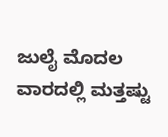ಜುಲೈ ಮೊದಲ ವಾರದಲ್ಲಿ ಮತ್ತಷ್ಟು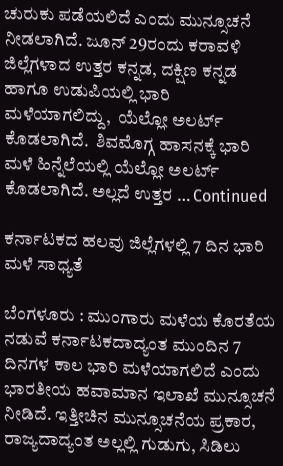ಚುರುಕು ಪಡೆಯಲಿದೆ ಎಂದು ಮುನ್ಸೂಚನೆ ನೀಡಲಾಗಿದೆ. ಜೂನ್ 29ರಂದು ಕರಾವಳಿ ಜಿಲ್ಲೆಗಳಾದ ಉತ್ತರ ಕನ್ನಡ, ದಕ್ಷಿಣ ಕನ್ನಡ ಹಾಗೂ ಉಡುಪಿಯಲ್ಲಿ ಭಾರಿ ಮಳೆಯಾಗಲಿದ್ದು,  ಯೆಲ್ಲೋ ಅಲರ್ಟ್ ಕೊಡಲಾಗಿದೆ.  ಶಿವಮೊಗ್ಗ ಹಾಸನಕ್ಕೆ ಭಾರಿ ಮಳೆ ಹಿನ್ನೆಲೆಯಲ್ಲಿ ಯೆಲ್ಲೋ ಅಲರ್ಟ್ ಕೊಡಲಾಗಿದೆ. ಅಲ್ಲದೆ ಉತ್ತರ … Continued

ಕರ್ನಾಟಕದ ಹಲವು ಜಿಲ್ಲೆಗಳಲ್ಲಿ 7 ದಿನ ಭಾರಿ ಮಳೆ ಸಾಧ್ಯತೆ

ಬೆಂಗಳೂರು : ಮುಂಗಾರು ಮಳೆಯ ಕೊರತೆಯ ನಡುವೆ ಕರ್ನಾಟಕದಾದ್ಯಂತ ಮುಂದಿನ 7 ದಿನಗಳ ಕಾಲ ಭಾರಿ ಮಳೆಯಾಗಲಿದೆ ಎಂದು ಭಾರತೀಯ ಹವಾಮಾನ ಇಲಾಖೆ ಮುನ್ಸೂಚನೆ ನೀಡಿದೆ. ಇತ್ತೀಚಿನ ಮುನ್ಸೂಚನೆಯ ಪ್ರಕಾರ, ರಾಜ್ಯದಾದ್ಯಂತ ಅಲ್ಲಲ್ಲಿ ಗುಡುಗು, ಸಿಡಿಲು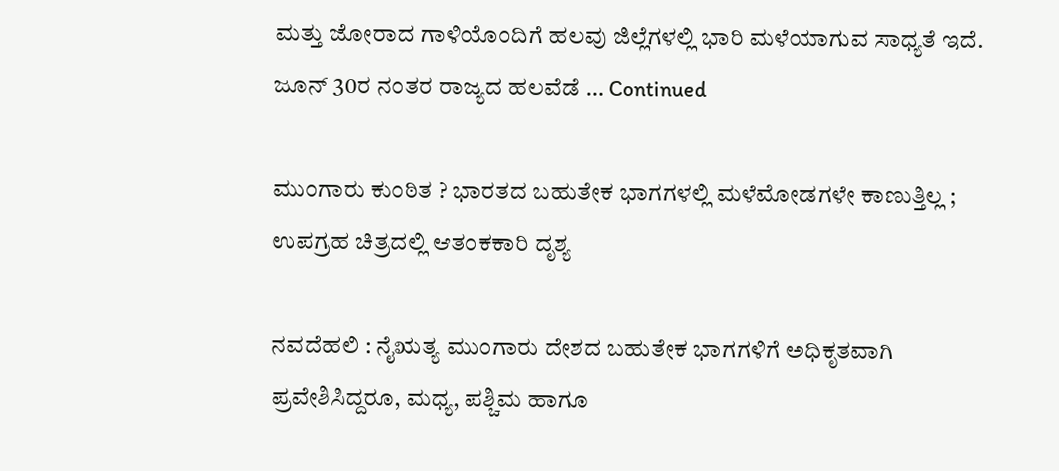ಮತ್ತು ಜೋರಾದ ಗಾಳಿಯೊಂದಿಗೆ ಹಲವು ಜಿಲ್ಲೆಗಳಲ್ಲಿ ಭಾರಿ ಮಳೆಯಾಗುವ ಸಾಧ್ಯತೆ ಇದೆ. ಜೂನ್ 30ರ ನಂತರ ರಾಜ್ಯದ ಹಲವೆಡೆ … Continued

ಮುಂಗಾರು ಕುಂಠಿತ ? ಭಾರತದ ಬಹುತೇಕ ಭಾಗಗಳಲ್ಲಿ ಮಳೆಮೋಡಗಳೇ ಕಾಣುತ್ತಿಲ್ಲ ; ಉಪಗ್ರಹ ಚಿತ್ರದಲ್ಲಿ ಆತಂಕಕಾರಿ ದೃಶ್ಯ

ನವದೆಹಲಿ : ನೈಋತ್ಯ ಮುಂಗಾರು ದೇಶದ ಬಹುತೇಕ ಭಾಗಗಳಿಗೆ ಅಧಿಕೃತವಾಗಿ ಪ್ರವೇಶಿಸಿದ್ದರೂ, ಮಧ್ಯ, ಪಶ್ಚಿಮ ಹಾಗೂ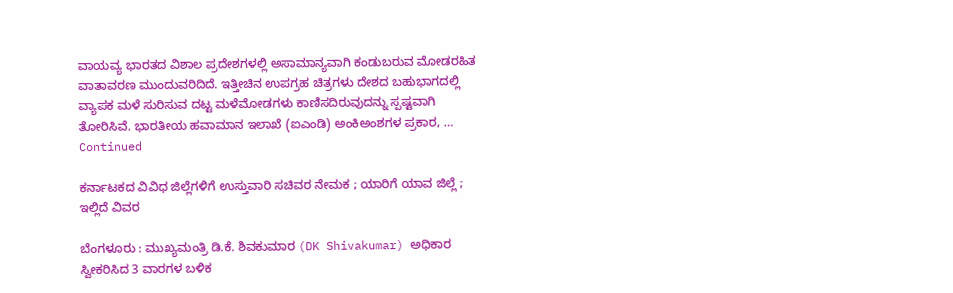ವಾಯವ್ಯ ಭಾರತದ ವಿಶಾಲ ಪ್ರದೇಶಗಳಲ್ಲಿ ಅಸಾಮಾನ್ಯವಾಗಿ ಕಂಡುಬರುವ ಮೋಡರಹಿತ ವಾತಾವರಣ ಮುಂದುವರಿದಿದೆ. ಇತ್ತೀಚಿನ ಉಪಗ್ರಹ ಚಿತ್ರಗಳು ದೇಶದ ಬಹುಭಾಗದಲ್ಲಿ ವ್ಯಾಪಕ ಮಳೆ ಸುರಿಸುವ ದಟ್ಟ ಮಳೆಮೋಡಗಳು ಕಾಣಿಸದಿರುವುದನ್ನು ಸ್ಪಷ್ಟವಾಗಿ ತೋರಿಸಿವೆ. ಭಾರತೀಯ ಹವಾಮಾನ ಇಲಾಖೆ (ಐಎಂಡಿ) ಅಂಕಿಅಂಶಗಳ ಪ್ರಕಾರ, … Continued

ಕರ್ನಾಟಕದ ವಿವಿಧ ಜಿಲ್ಲೆಗಳಿಗೆ ಉಸ್ತುವಾರಿ ಸಚಿವರ ನೇಮಕ ; ಯಾರಿಗೆ ಯಾವ ಜಿಲ್ಲೆ ; ಇಲ್ಲಿದೆ ವಿವರ

ಬೆಂಗಳೂರು : ಮುಖ್ಯಮಂತ್ರಿ ಡಿ.ಕೆ. ಶಿವಕುಮಾರ (DK Shivakumar) ಅಧಿಕಾರ ಸ್ವೀಕರಿಸಿದ 3 ವಾರಗಳ ಬಳಿಕ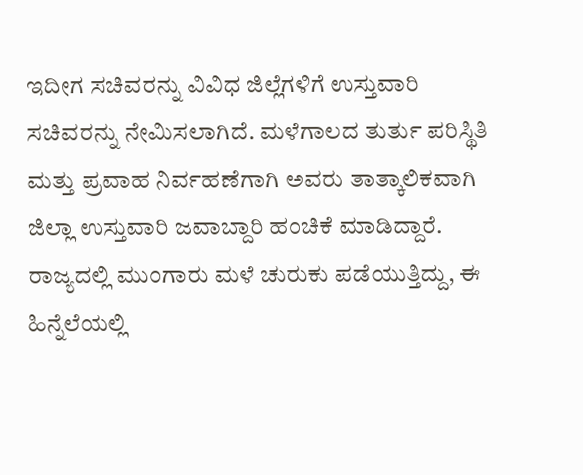ಇದೀಗ ಸಚಿವರನ್ನು ವಿವಿಧ ಜಿಲ್ಲೆಗಳಿಗೆ ಉಸ್ತುವಾರಿ ಸಚಿವರನ್ನು ನೇಮಿಸಲಾಗಿದೆ. ಮಳೆಗಾಲದ ತುರ್ತು ಪರಿಸ್ಥಿತಿ ಮತ್ತು ಪ್ರವಾಹ ನಿರ್ವಹಣೆಗಾಗಿ ಅವರು ತಾತ್ಕಾಲಿಕವಾಗಿ ಜಿಲ್ಲಾ ಉಸ್ತುವಾರಿ ಜವಾಬ್ದಾರಿ ಹಂಚಿಕೆ ಮಾಡಿದ್ದಾರೆ. ರಾಜ್ಯದಲ್ಲಿ ಮುಂಗಾರು ಮಳೆ ಚುರುಕು ಪಡೆಯುತ್ತಿದ್ದು, ಈ ಹಿನ್ನೆಲೆಯಲ್ಲಿ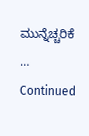ಮುನ್ನೆಚ್ಚರಿಕೆ … Continued